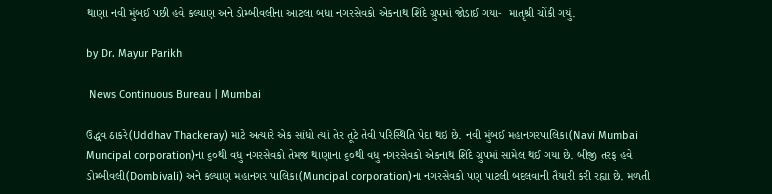થાણા નવી મુંબઈ પછી હવે કલ્યાણ અને ડોમ્બીવલીના આટલા બધા નગરસેવકો એકનાથ શિંદે ગ્રુપમાં જોડાઈ ગયા-  માતૃશ્રી ચોંકી ગયું.

by Dr. Mayur Parikh

 News Continuous Bureau | Mumbai

ઉદ્ધવ ઠાકરે(Uddhav Thackeray) માટે અત્યારે એક સાંધો ત્યાં તેર તૂટે તેવી પરિસ્થિતિ પેદા થઇ છે. નવી મુંબઈ મહાનગરપાલિકા(Navi Mumbai Muncipal corporation)ના ૬૦થી વધુ નગરસેવકો તેમજ થાણાના ૬૦થી વધુ નગરસેવકો એકનાથ શિંદે ગ્રુપમાં સામેલ થઈ ગયા છે. બીજી તરફ હવે ડોમ્બીવલી(Dombivali) અને કલ્યાણ મહાનગર પાલિકા(Muncipal corporation)ના નગરસેવકો પણ પાટલી બદલવાની તૈયારી કરી રહ્યા છે. મળતી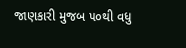જાણકારી મુજબ ૫૦થી વધુ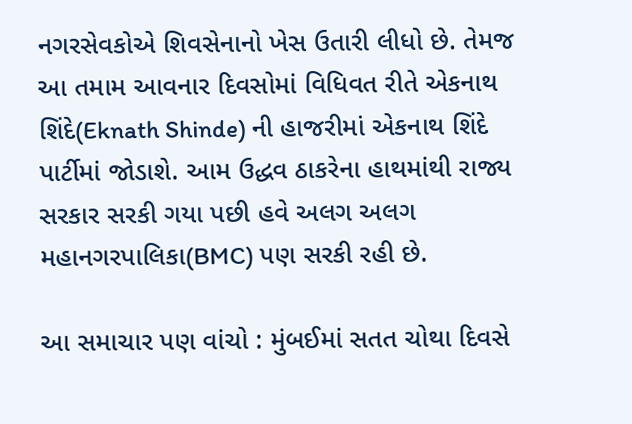નગરસેવકોએ શિવસેનાનો ખેસ ઉતારી લીધો છે. તેમજ આ તમામ આવનાર દિવસોમાં વિધિવત રીતે એકનાથ શિંદે(Eknath Shinde) ની હાજરીમાં એકનાથ શિંદે પાર્ટીમાં જોડાશે. આમ ઉદ્ધવ ઠાકરેના હાથમાંથી રાજ્ય સરકાર સરકી ગયા પછી હવે અલગ અલગ મહાનગરપાલિકા(BMC) પણ સરકી રહી છે.

આ સમાચાર પણ વાંચો : મુંબઈમાં સતત ચોથા દિવસે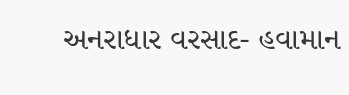અનરાધાર વરસાદ- હવામાન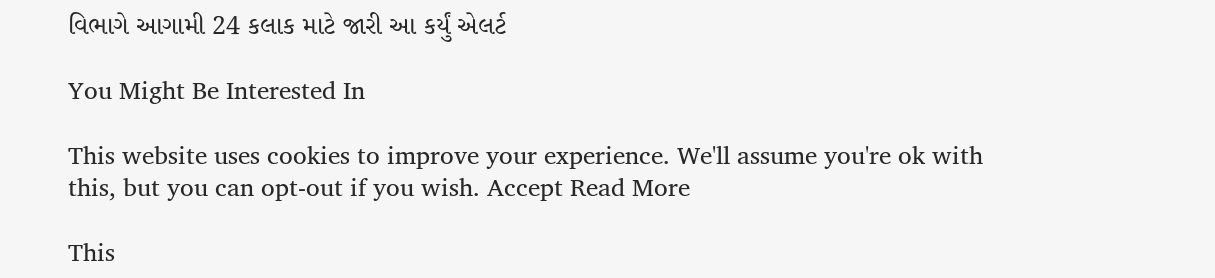વિભાગે આગામી 24 કલાક માટે જારી આ કર્યું એલર્ટ

You Might Be Interested In

This website uses cookies to improve your experience. We'll assume you're ok with this, but you can opt-out if you wish. Accept Read More

This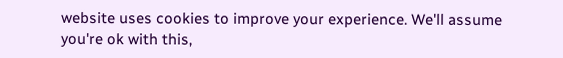website uses cookies to improve your experience. We'll assume you're ok with this,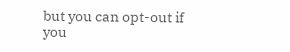but you can opt-out if you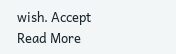wish. Accept Read More